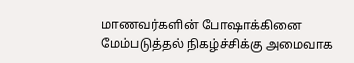மாணவர்களின் போஷாக்கினை மேம்படுத்தல் நிகழ்ச்சிக்கு அமைவாக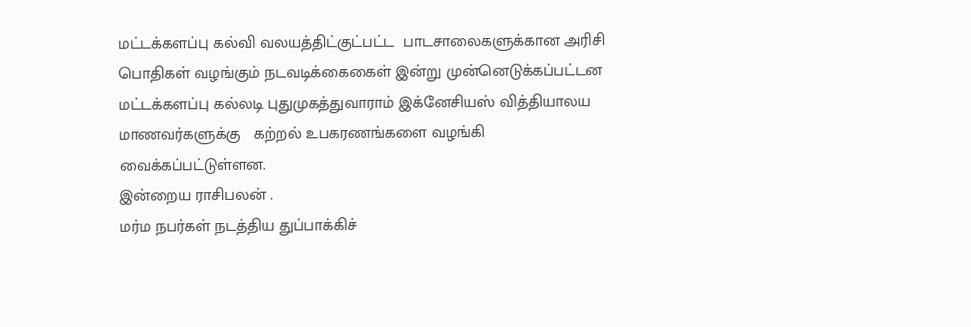மட்டக்களப்பு கல்வி வலயத்திட்குட்பட்ட  பாடசாலைகளுக்கான அரிசி பொதிகள் வழங்கும் நடவடிக்கைகைள் இன்று முன்னெடுக்கப்பட்டன
மட்டக்களப்பு கல்லடி புதுமுகத்துவாராம் இக்னேசியஸ் வித்தியாலய மாணவர்களுக்கு   கற்றல் உபகரணங்களை வழங்கி வைக்கப்பட்டுள்ளன.
இன்றைய ராசிபலன் .
மர்ம நபர்கள் நடத்திய துப்பாக்கிச்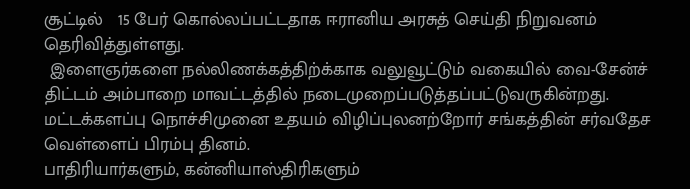சூட்டில்   15 பேர் கொல்லப்பட்டதாக ஈரானிய அரசுத் செய்தி நிறுவனம் தெரிவித்துள்ளது.
 இளைஞர்களை நல்லிணக்கத்திற்க்காக வலுவூட்டும் வகையில் வை-சேன்ச் திட்டம் அம்பாறை மாவட்டத்தில் நடைமுறைப்படுத்தப்பட்டுவருகின்றது.
மட்டக்களப்பு நொச்சிமுனை உதயம் விழிப்புலனற்றோர் சங்கத்தின் சர்வதேச வெள்ளைப் பிரம்பு தினம்.
பாதிரியார்களும், கன்னியாஸ்திரிகளும்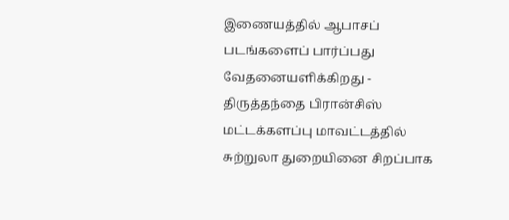இணையத்தில் ஆபாசப் படங்களைப் பார்ப்பது வேதனையளிக்கிறது -   திருத்தந்தை பிரான்சிஸ்
மட்டக்களப்பு மாவட்டத்தில் சுற்றுலா துறையினை சிறப்பாக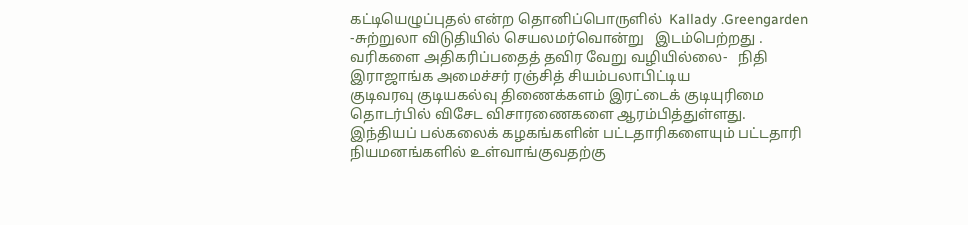கட்டியெழுப்புதல் என்ற தொனிப்பொருளில்  Kallady .Greengarden -சுற்றுலா விடுதியில் செயலமர்வொன்று   இடம்பெற்றது .
வரிகளை அதிகரிப்பதைத் தவிர வேறு வழியில்லை-   நிதி இராஜாங்க அமைச்சர் ரஞ்சித் சியம்பலாபிட்டிய
குடிவரவு குடியகல்வு திணைக்களம் இரட்டைக் குடியுரிமை  தொடர்பில் விசேட விசாரணைகளை ஆரம்பித்துள்ளது.
இந்தியப் பல்கலைக் கழகங்களின் பட்டதாரிகளையும் பட்டதாரி நியமனங்களில் உள்வாங்குவதற்கு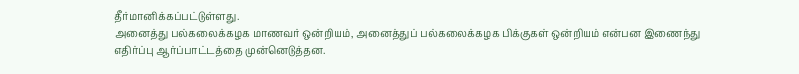தீர்மானிக்கப்பட்டுள்ளது.
அனைத்து பல்கலைக்கழக மாணவர் ஒன்றியம், அனைத்துப் பல்கலைக்கழக பிக்குகள் ஒன்றியம் என்பன இணைந்து  எதிர்ப்பு ஆர்ப்பாட்டத்தை முன்னெடுத்தன.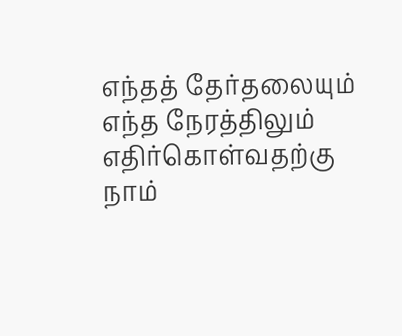எந்தத் தேர்தலையும் எந்த நேரத்திலும் எதிர்கொள்வதற்கு நாம்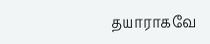தயாராகவே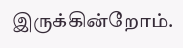இருக்கின்றோம்.